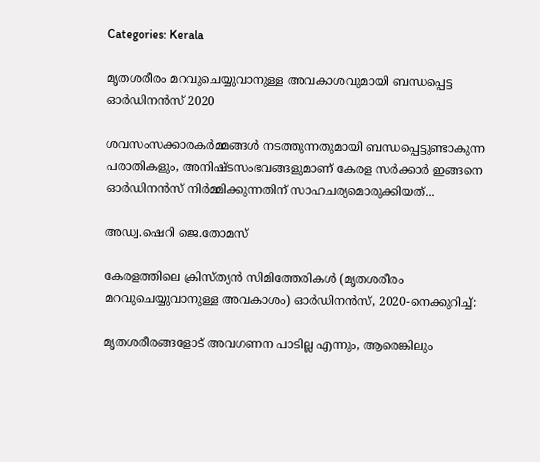Categories: Kerala

മൃതശരീരം മറവുചെയ്യുവാനുള്ള അവകാശവുമായി ബന്ധപ്പെട്ട ഓർഡിനൻസ് 2020

ശവസംസക്കാരകര്‍മ്മങ്ങള്‍ നടത്തുന്നതുമായി ബന്ധപ്പെട്ടുണ്ടാകുന്ന പരാതികളും, അനിഷ്ടസംഭവങ്ങളുമാണ് കേരള സര്‍ക്കാര്‍ ഇങ്ങനെ ഓര്‍ഡിനന്‍സ് നിര്‍മ്മിക്കുന്നതിന് സാഹചര്യമൊരുക്കിയത്...

അഡ്വ.ഷെറി ജെ.തോമസ്

കേരളത്തിലെ ക്രിസ്ത്യൻ സിമിത്തേരികൾ (മൃതശരീരം മറവുചെയ്യുവാനുള്ള അവകാശം) ഓർഡിനൻസ്, 2020-നെക്കുറിച്ച്:

മൃതശരീരങ്ങളോട് അവഗണന പാടില്ല എന്നും, ആരെങ്കിലും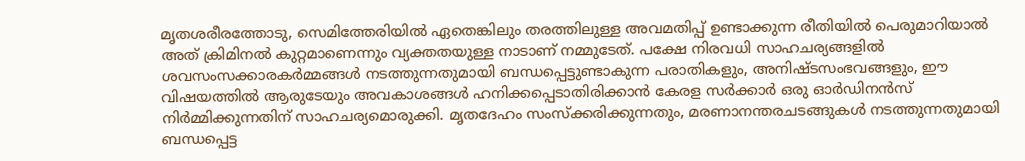മൃതശരീരത്തോടു, സെമിത്തേരിയിൽ ഏതെങ്കിലും തരത്തിലുള്ള അവമതിപ്പ് ഉണ്ടാക്കുന്ന രീതിയില്‍ പെരുമാറിയാല്‍ അത് ക്രിമിനല്‍ കുറ്റമാണെന്നും വ്യക്തതയുള്ള നാടാണ് നമ്മുടേത്. പക്ഷേ നിരവധി സാഹചര്യങ്ങളില്‍ ശവസംസക്കാരകര്‍മ്മങ്ങള്‍ നടത്തുന്നതുമായി ബന്ധപ്പെട്ടുണ്ടാകുന്ന പരാതികളും, അനിഷ്ടസംഭവങ്ങളും, ഈ വിഷയത്തില്‍ ആരുടേയും അവകാശങ്ങള്‍ ഹനിക്കപ്പെടാതിരിക്കാന്‍ കേരള സര്‍ക്കാര്‍ ഒരു ഓര്‍ഡിനന്‍സ് നിര്‍മ്മിക്കുന്നതിന് സാഹചര്യമൊരുക്കി. മൃതദേഹം സംസ്ക്കരിക്കുന്നതും, മരണാനന്തരചടങ്ങുകള്‍ നടത്തുന്നതുമായി ബന്ധപ്പെട്ട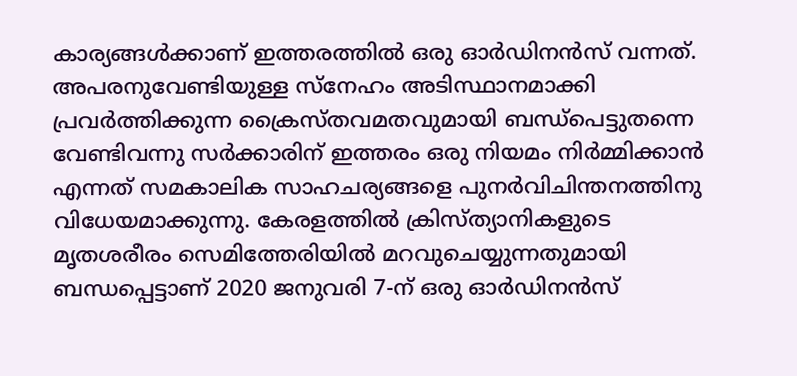കാര്യങ്ങള്‍ക്കാണ് ഇത്തരത്തില്‍ ഒരു ഓര്‍ഡിനന്‍സ് വന്നത്. അപരനുവേണ്ടിയുള്ള സ്നേഹം അടിസ്ഥാനമാക്കി പ്രവര്‍ത്തിക്കുന്ന ക്രൈസ്തവമതവുമായി ബന്ധ്പെട്ടുതന്നെ വേണ്ടിവന്നു സര്‍ക്കാരിന് ഇത്തരം ഒരു നിയമം നിര്‍മ്മിക്കാന്‍ എന്നത് സമകാലിക സാഹചര്യങ്ങളെ പുനര്‍വിചിന്തനത്തിനു വിധേയമാക്കുന്നു. കേരളത്തില്‍ ക്രിസ്ത്യാനികളുടെ മൃതശരീരം സെമിത്തേരിയില്‍ മറവുചെയ്യുന്നതുമായി ബന്ധപ്പെട്ടാണ് 2020 ജനുവരി 7-ന് ഒരു ഓര്‍ഡിനന്‍സ്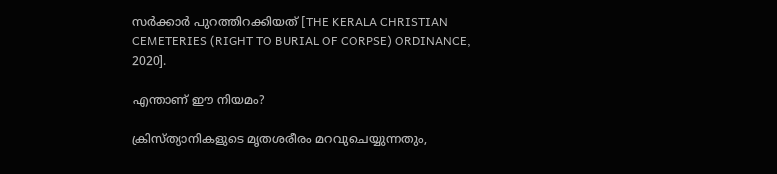സര്‍ക്കാര്‍ പുറത്തിറക്കിയത് [THE KERALA CHRISTIAN CEMETERIES (RIGHT TO BURIAL OF CORPSE) ORDINANCE, 2020].

എന്താണ് ഈ നിയമം?

ക്രിസ്ത്യാനികളുടെ മൃതശരീരം മറവുചെയ്യുന്നതും,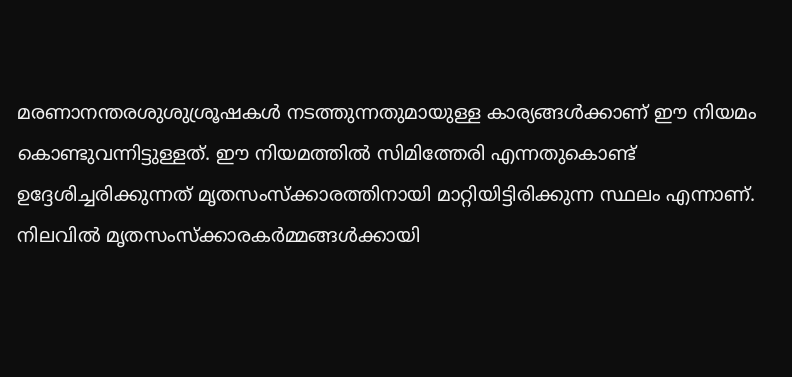മരണാനന്തരശുശുശ്രൂഷകള്‍ നടത്തുന്നതുമായുള്ള കാര്യങ്ങള്‍ക്കാണ് ഈ നിയമം കൊണ്ടുവന്നിട്ടുള്ളത്. ഈ നിയമത്തില്‍ സിമിത്തേരി എന്നതുകൊണ്ട് ഉദ്ദേശിച്ചരിക്കുന്നത് മൃതസംസ്ക്കാരത്തിനായി മാറ്റിയിട്ടിരിക്കുന്ന സ്ഥലം എന്നാണ്. നിലവില്‍ മൃതസംസ്ക്കാരകര്‍മ്മങ്ങള്‍ക്കായി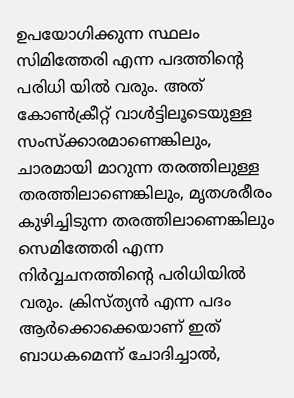ഉപയോഗിക്കുന്ന സ്ഥലം സിമിത്തേരി എന്ന പദത്തിന്‍റെ പരിധി യില്‍ വരും. അത് കോണ്‍ക്രീറ്റ് വാള്‍ട്ടിലൂടെയുള്ള സംസ്ക്കാരമാണെങ്കിലും, ചാരമായി മാറുന്ന തരത്തിലുള്ള തരത്തിലാണെങ്കിലും, മൃതശരീരം കുഴിച്ചിടുന്ന തരത്തിലാണെങ്കിലും സെമിത്തേരി എന്ന നിര്‍വ്വചനത്തിന്‍റെ പരിധിയില്‍ വരും. ക്രിസ്ത്യന്‍ എന്ന പദം ആര്‍ക്കൊക്കെയാണ് ഇത് ബാധകമെന്ന് ചോദിച്ചാല്‍,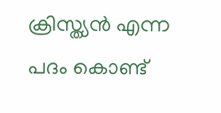ക്രിസ്ത്യന്‍ എന്ന പദം കൊണ്ട്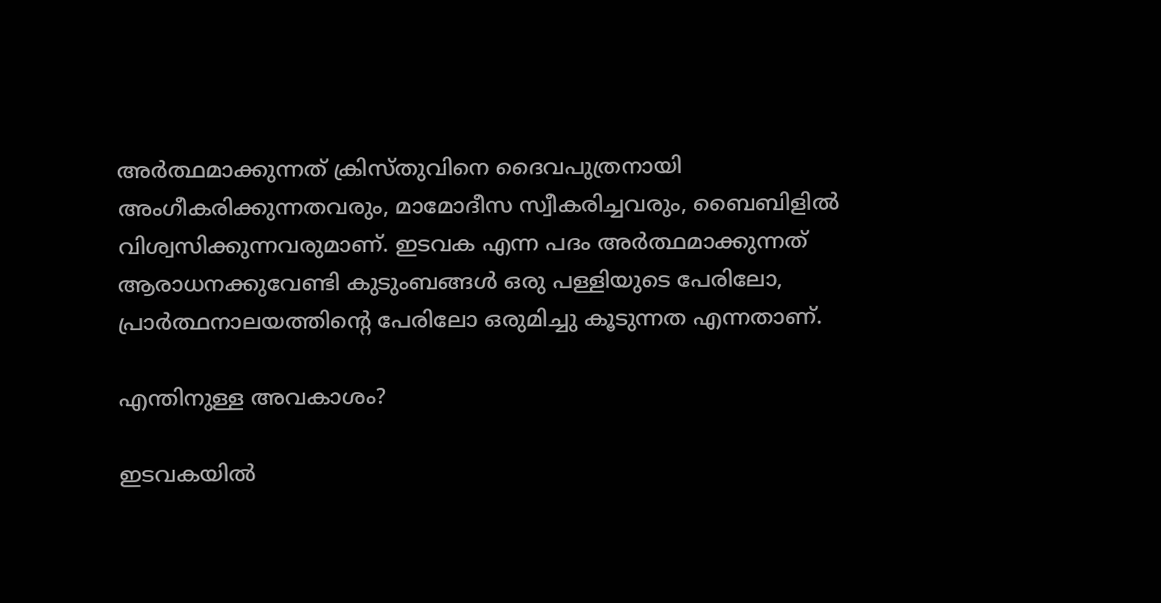അര്‍ത്ഥമാക്കുന്നത് ക്രിസ്തുവിനെ ദൈവപുത്രനായി അംഗീകരിക്കുന്നതവരും, മാമോദീസ സ്വീകരിച്ചവരും, ബൈബിളില്‍ വിശ്വസിക്കുന്നവരുമാണ്. ഇടവക എന്ന പദം അര്‍ത്ഥമാക്കുന്നത് ആരാധനക്കുവേണ്ടി കുടുംബങ്ങള്‍ ഒരു പള്ളിയുടെ പേരിലോ, പ്രാര്‍ത്ഥനാലയത്തിന്‍റെ പേരിലോ ഒരുമിച്ചു കൂടുന്നത എന്നതാണ്.

എന്തിനുള്ള അവകാശം?

ഇടവകയില്‍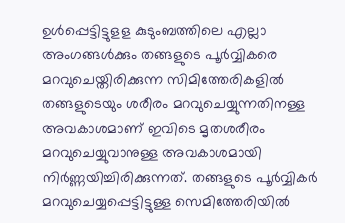ഉള്‍പ്പെട്ടിട്ടുളള കുടുംബത്തിലെ എല്ലാ അംഗങ്ങള്‍ക്കും തങ്ങളുടെ പൂര്‍വ്വികരെ മറവുചെയ്തിരിക്കുന്ന സിമിത്തേരികളില്‍ തങ്ങളുടെയും ശരീരം മറവുചെയ്യുന്നതിനള്ള അവകാശമാണ് ഇവിടെ മൃതശരീരം മറവുചെയ്യുവാനുള്ള അവകാശമായി നിര്‍ണ്ണയിച്ചിരിക്കുന്നത്. തങ്ങളുടെ പൂര്‍വ്വികര്‍ മറവുചെയ്യപ്പെട്ടിട്ടുള്ള സെമിത്തേരിയില്‍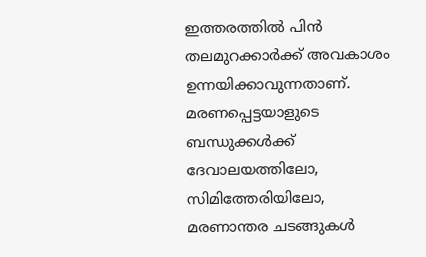ഇത്തരത്തില്‍ പിന്‍ തലമുറക്കാര്‍ക്ക് അവകാശം ഉന്നയിക്കാവുന്നതാണ്. മരണപ്പെട്ടയാളുടെ ബന്ധുക്കള്‍ക്ക് ദേവാലയത്തിലോ, സിമിത്തേരിയിലോ, മരണാന്തര ചടങ്ങുകൾ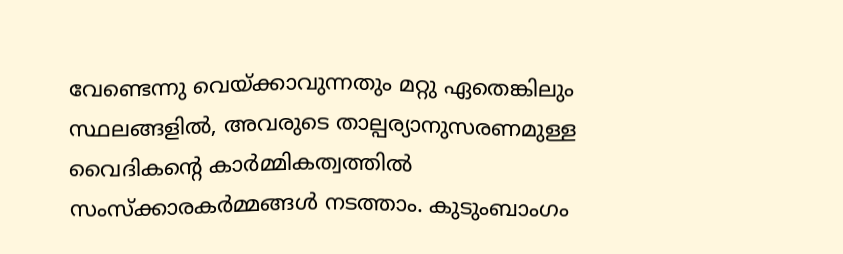വേണ്ടെന്നു വെയ്ക്കാവുന്നതും മറ്റു ഏതെങ്കിലും സ്ഥലങ്ങളിൽ, അവരുടെ താല്പര്യാനുസരണമുള്ള വൈദികന്റെ കാർമ്മികത്വത്തിൽ സംസ്ക്കാരകര്‍മ്മങ്ങള്‍ നടത്താം. കുടുംബാംഗം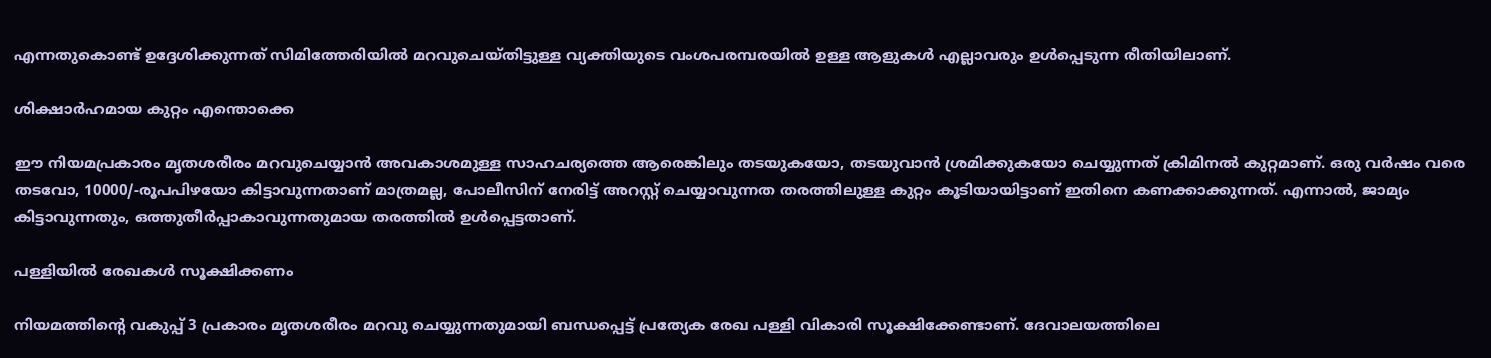എന്നതുകൊണ്ട് ഉദ്ദേശിക്കുന്നത് സിമിത്തേരിയില്‍ മറവുചെയ്തിട്ടുള്ള വ്യക്തിയുടെ വംശപരമ്പരയില്‍ ഉള്ള ആളുകള്‍ എല്ലാവരും ഉള്‍പ്പെടുന്ന രീതിയിലാണ്.

ശിക്ഷാര്‍ഹമായ കുറ്റം എന്തൊക്കെ

ഈ നിയമപ്രകാരം മൃതശരീരം മറവുചെയ്യാന്‍ അവകാശമുള്ള സാഹചര്യത്തെ ആരെങ്കിലും തടയുകയോ, തടയുവാന്‍ ശ്രമിക്കുകയോ ചെയ്യുന്നത് ക്രിമിനല്‍ കുറ്റമാണ്. ഒരു വര്‍ഷം വരെ തടവോ, 10000/-രൂപപിഴയോ കിട്ടാവുന്നതാണ് മാത്രമല്ല, പോലീസിന് നേരിട്ട് അറസ്റ്റ് ചെയ്യാവുന്നത തരത്തിലുള്ള കുറ്റം കൂടിയായിട്ടാണ് ഇതിനെ കണക്കാക്കുന്നത്. എന്നാല്‍, ജാമ്യം കിട്ടാവുന്നതും, ഒത്തുതീര്‍പ്പാകാവുന്നതുമായ തരത്തില്‍ ഉള്‍പ്പെട്ടതാണ്.

പള്ളിയില്‍ രേഖകള്‍ സൂക്ഷിക്കണം

നിയമത്തിന്‍റെ വകുപ്പ് 3 പ്രകാരം മൃതശരീരം മറവു ചെയ്യുന്നതുമായി ബന്ധപ്പെട്ട് പ്രത്യേക രേഖ പള്ളി വികാരി സൂക്ഷിക്കേണ്ടാണ്. ദേവാലയത്തിലെ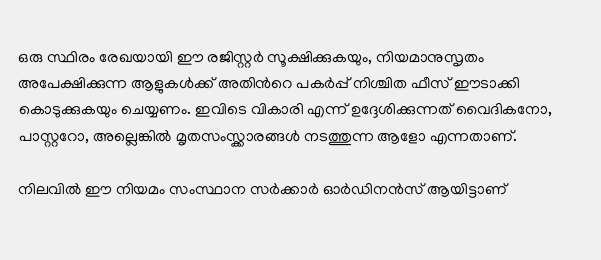ഒരു സ്ഥിരം രേഖയായി ഈ രജിസ്റ്റര്‍ സൂക്ഷിക്കുകയും, നിയമാനുസൃതം അപേക്ഷിക്കുന്ന ആളുകള്‍ക്ക് അതിന്‍റെ പകര്‍പ്പ് നിശ്ചിത ഫീസ് ഈടാക്കി കൊടുക്കുകയും ചെയ്യണം. ഇവിടെ വികാരി എന്ന് ഉദ്ദേശിക്കുന്നത് വൈദികനോ, പാസ്റ്ററോ, അല്ലെങ്കില്‍ മൃതസംസ്ക്കാരങ്ങള്‍ നടത്തുന്ന ആളോ എന്നതാണ്.

നിലവിൽ ഈ നിയമം സംസ്ഥാന സർക്കാർ ഓർഡിനൻസ് ആയിട്ടാണ്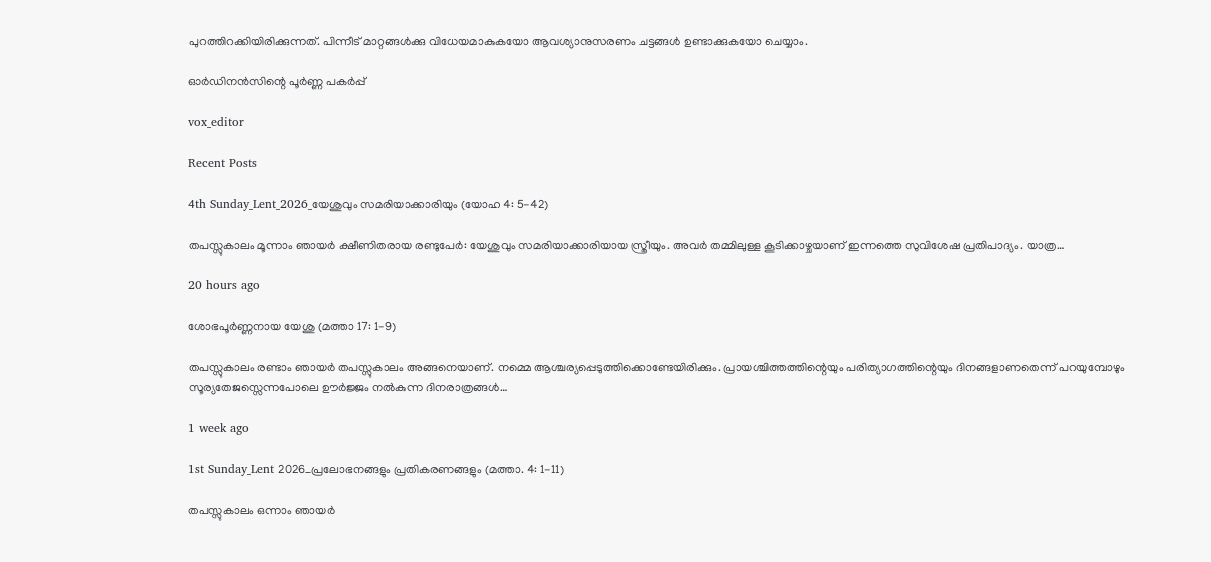പുറത്തിറക്കിയിരിക്കുന്നത്. പിന്നീട് മാറ്റങ്ങൾക്കു വിധേയമാകുകയോ ആവശ്യാനുസരണം ചട്ടങ്ങൾ ഉണ്ടാക്കുകയോ ചെയ്യാം.

ഓർഡിനൻസിന്റെ പൂർണ്ണ പകർപ്പ്

vox_editor

Recent Posts

4th Sunday_Lent_2026_യേശുവും സമരിയാക്കാരിയും (യോഹ 4: 5-42)

തപസ്സുകാലം മൂന്നാം ഞായർ ക്ഷീണിതരായ രണ്ടുപേർ: യേശുവും സമരിയാക്കാരിയായ സ്ത്രീയും. അവർ തമ്മിലുള്ള കൂടിക്കാഴ്ചയാണ് ഇന്നത്തെ സുവിശേഷ പ്രതിപാദ്യം. യാത്ര…

20 hours ago

ശോഭപൂർണ്ണനായ യേശു (മത്താ 17: 1-9)

തപസ്സുകാലം രണ്ടാം ഞായർ തപസ്സുകാലം അങ്ങനെയാണ്. നമ്മെ ആശ്ചര്യപ്പെടുത്തിക്കൊണ്ടേയിരിക്കും. പ്രായശ്ചിത്തത്തിന്റെയും പരിത്യാഗത്തിന്റെയും ദിനങ്ങളാണതെന്ന് പറയുമ്പോഴും സൂര്യതേജസ്സെന്നപോലെ ഊർജ്ജം നൽകുന്ന ദിനരാത്രങ്ങൾ…

1 week ago

1st Sunday_Lent 2026_പ്രലോഭനങ്ങളും പ്രതികരണങ്ങളും (മത്താ. 4: 1-11)

തപസ്സുകാലം ഒന്നാം ഞായർ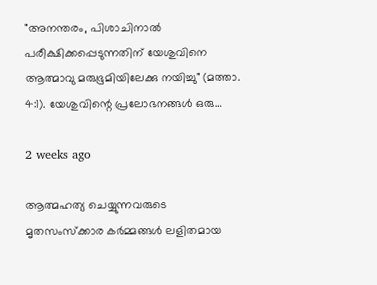"അനന്തരം, പിശാചിനാല്‍ പരീക്ഷിക്കപ്പെടുന്നതിന് യേശുവിനെ ആത്മാവു മരുഭൂമിയിലേക്കു നയിച്ചു" (മത്താ. 4:1). യേശുവിന്റെ പ്രലോഭനങ്ങൾ ഒരു…

2 weeks ago

ആത്മഹത്യ ചെയ്യുന്നവരുടെ മൃതസംസ്ക്കാര കർമ്മങ്ങൾ ലളിതമായ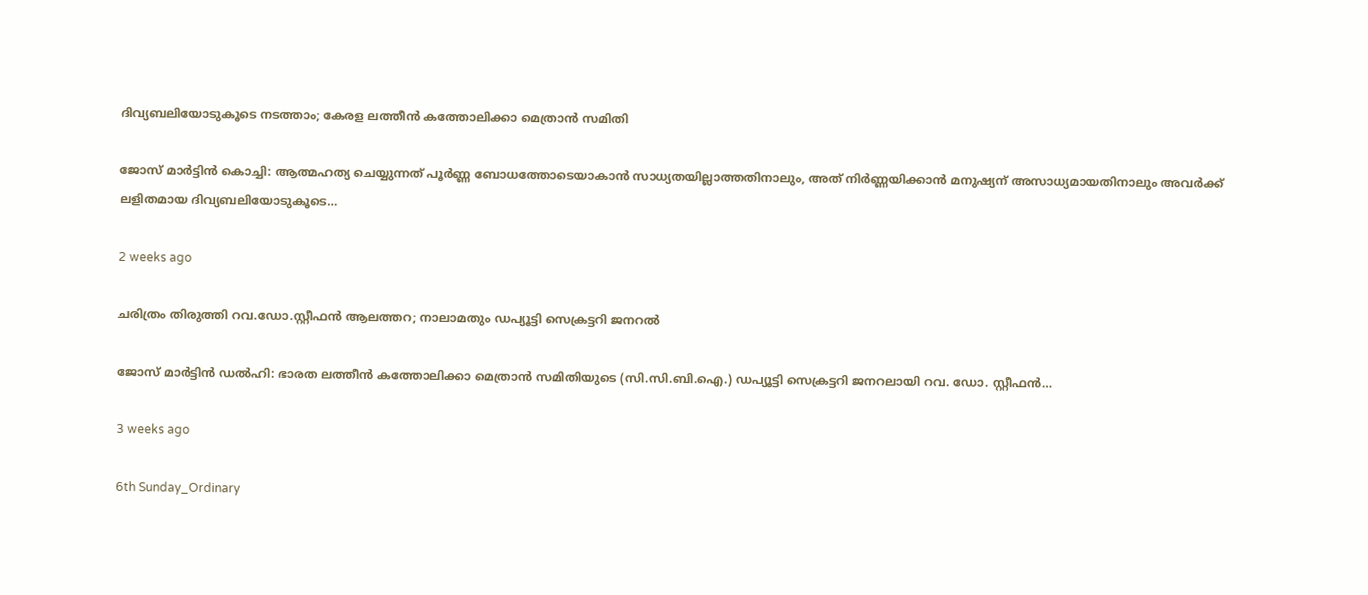ദിവ്യബലിയോടുകൂടെ നടത്താം; കേരള ലത്തീൻ കത്തോലിക്കാ മെത്രാൻ സമിതി

ജോസ് മാർട്ടിൻ കൊച്ചി: ആത്മഹത്യ ചെയ്യുന്നത് പൂർണ്ണ ബോധത്തോടെയാകാൻ സാധ്യതയില്ലാത്തതിനാലും, അത് നിർണ്ണയിക്കാൻ മനുഷ്യന് അസാധ്യമായതിനാലും അവർക്ക് ലളിതമായ ദിവ്യബലിയോടുകൂടെ…

2 weeks ago

ചരിത്രം തിരുത്തി റവ.ഡോ.സ്റ്റീഫൻ ആലത്തറ; നാലാമതും ഡപ്യൂട്ടി സെക്രട്ടറി ജനറൽ

ജോസ് മാർട്ടിൻ ഡൽഹി: ഭാരത ലത്തീൻ കത്തോലിക്കാ മെത്രാൻ സമിതിയുടെ (സി.സി.ബി.ഐ.) ഡപ്യൂട്ടി സെക്രട്ടറി ജനറലായി റവ. ഡോ. സ്റ്റീഫൻ…

3 weeks ago

6th Sunday_Ordinary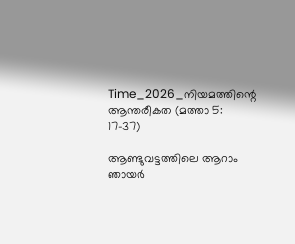Time_2026_നിയമത്തിന്റെ ആന്തരീകത (മത്താ 5: 17-37)

ആണ്ടുവട്ടത്തിലെ ആറാം ഞായർ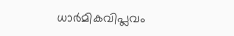ധാർമികവിപ്ലവം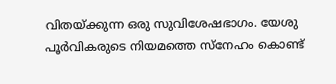വിതയ്ക്കുന്ന ഒരു സുവിശേഷഭാഗം. യേശു പൂർവികരുടെ നിയമത്തെ സ്നേഹം കൊണ്ട്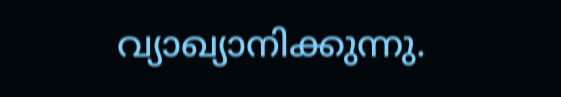വ്യാഖ്യാനിക്കുന്നു.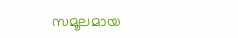സമൂലമായ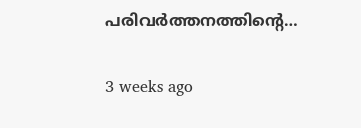പരിവർത്തനത്തിന്റെ…

3 weeks ago